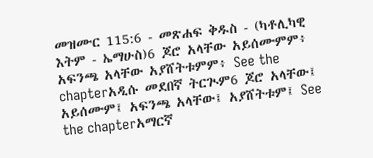መዝሙር 115:6 - መጽሐፍ ቅዱስ - (ካቶሊካዊ እትም - ኤማሁስ)6 ጆሮ አላቸው አይሰሙምም፥ አፍንጫ አላቸው አያሸትቱምም፥ See the chapterአዲሱ መደበኛ ትርጒም6 ጆሮ አላቸው፤ አይሰሙም፤ አፍንጫ አላቸው፤ አያሸትቱም፤ See the chapterአማርኛ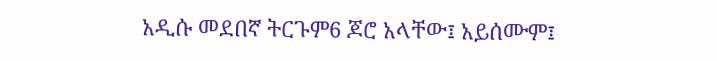አዲሱ መደበኛ ትርጉም6 ጆሮ አላቸው፤ አይሰሙም፤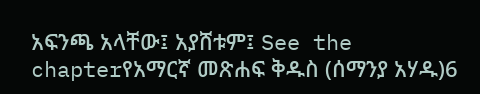አፍንጫ አላቸው፤ አያሸቱም፤ See the chapterየአማርኛ መጽሐፍ ቅዱስ (ሰማንያ አሃዱ)6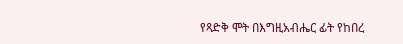የጻድቅ ሞት በእግዚአብሔር ፊት የከበረ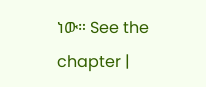ነው። See the chapter |